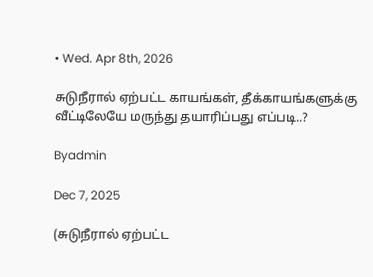• Wed. Apr 8th, 2026

சுடுநீரால் ஏற்பட்ட காயங்கள், தீக்காயங்களுக்கு வீட்டிலேயே மருந்து தயாரிப்பது எப்படி..?

Byadmin

Dec 7, 2025

(சுடுநீரால் ஏற்பட்ட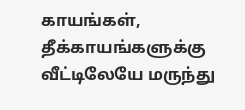காயங்கள், தீக்காயங்களுக்கு வீட்டிலேயே மருந்து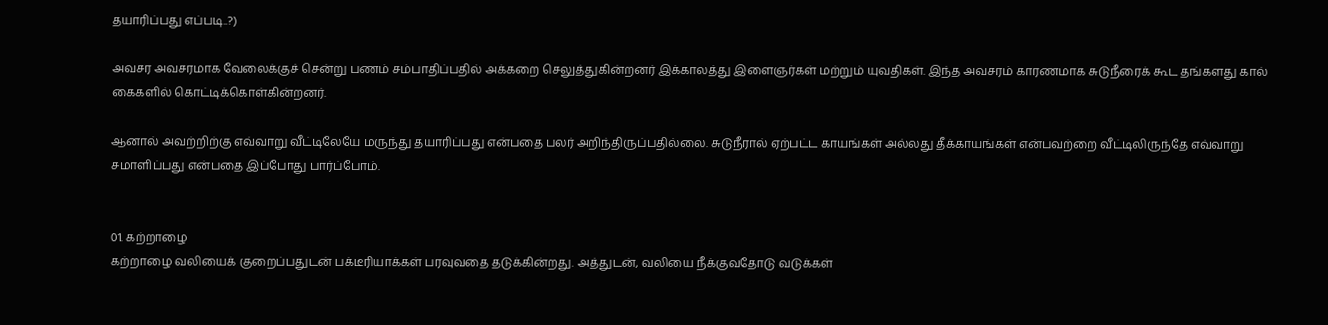தயாரிப்பது எப்படி..?)

அவசர அவசரமாக வேலைக்குச் சென்று பணம் சம்பாதிப்பதில் அக்கறை செலுத்துகின்றனர் இக்காலத்து இளைஞர்கள் மற்றும் யுவதிகள். இந்த அவசரம் காரணமாக சுடுநீரைக் கூட தங்களது கால் கைகளில் கொட்டிக்கொள்கின்றனர்.

ஆனால் அவற்றிற்கு எவ்வாறு வீட்டிலேயே மருந்து தயாரிப்பது என்பதை பலர் அறிந்திருப்பதில்லை. சுடுநீரால் ஏற்பட்ட காயங்கள் அல்லது தீக்காயங்கள் என்பவற்றை வீட்டிலிருந்தே எவ்வாறு சமாளிப்பது என்பதை இப்போது பார்ப்போம்.


01. கற்றாழை
கற்றாழை வலியைக் குறைப்பதுடன் பக்டீரியாக்கள் பரவுவதை தடுக்கின்றது. அத்துடன், வலியை நீக்குவதோடு வடுக்கள்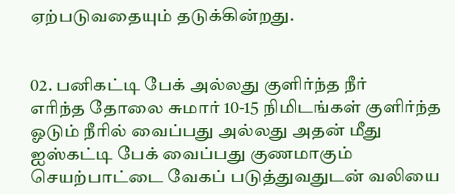ஏற்படுவதையும் தடுக்கின்றது.


02. பனிகட்டி பேக் அல்லது குளிர்ந்த நீர்
எரிந்த தோலை சுமார் 10-15 நிமிடங்கள் குளிர்ந்த ஓடும் நீரில் வைப்பது அல்லது அதன் மீது ஐஸ்கட்டி பேக் வைப்பது குணமாகும் செயற்பாட்டை வேகப் படுத்துவதுடன் வலியை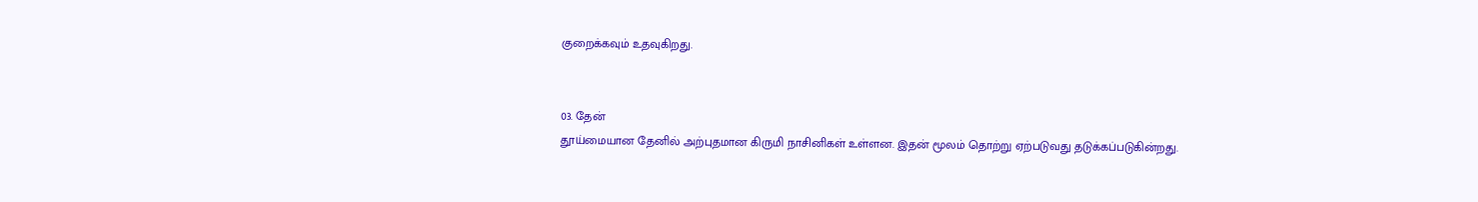குறைக்கவும் உதவுகிறது.


03. தேன்
தூய்மையான தேனில் அற்புதமான கிருமி நாசினிகள் உள்ளன. இதன் மூலம் தொற்று ஏற்படுவது தடுக்கப்படுகின்றது.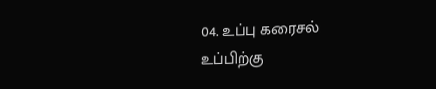04. உப்பு கரைசல்
உப்பிற்கு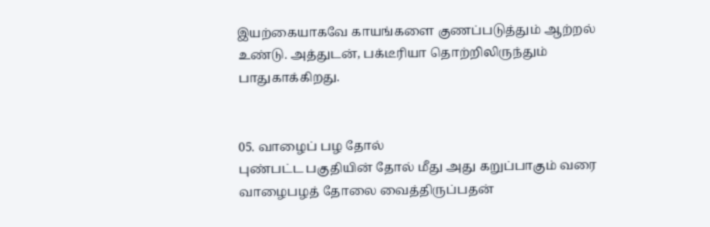இயற்கையாகவே காயங்களை குணப்படுத்தும் ஆற்றல் உண்டு. அத்துடன், பக்டீரியா தொற்றிலிருந்தும் பாதுகாக்கிறது.


05. வாழைப் பழ தோல்
புண்பட்ட பகுதியின் தோல் மீது அது கறுப்பாகும் வரை வாழைபழத் தோலை வைத்திருப்பதன்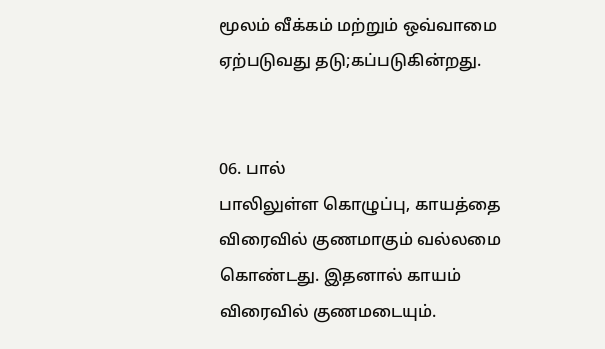மூலம் வீக்கம் மற்றும் ஒவ்வாமை ஏற்படுவது தடு;கப்படுகின்றது.


06. பால்
பாலிலுள்ள கொழுப்பு, காயத்தை விரைவில் குணமாகும் வல்லமை கொண்டது. இதனால் காயம் விரைவில் குணமடையும்.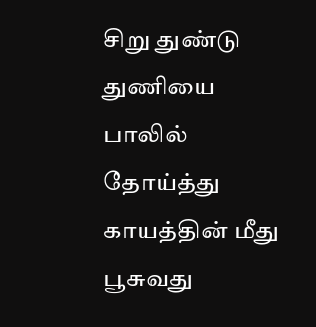சிறு துண்டு துணியை பாலில் தோய்த்து காயத்தின் மீது பூசுவது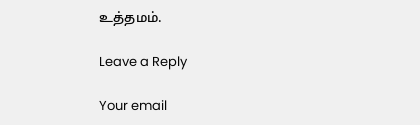உத்தமம்.

Leave a Reply

Your email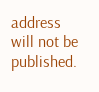address will not be published.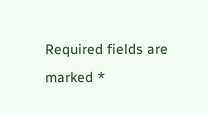Required fields are marked *